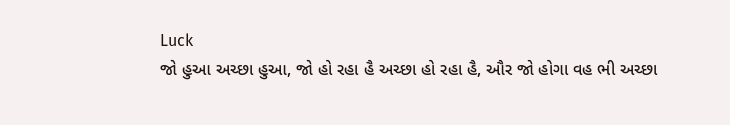Luck
જો હુઆ અચ્છા હુઆ, જો હો રહા હૈ અચ્છા હો રહા હૈ, ઔર જો હોગા વહ ભી અચ્છા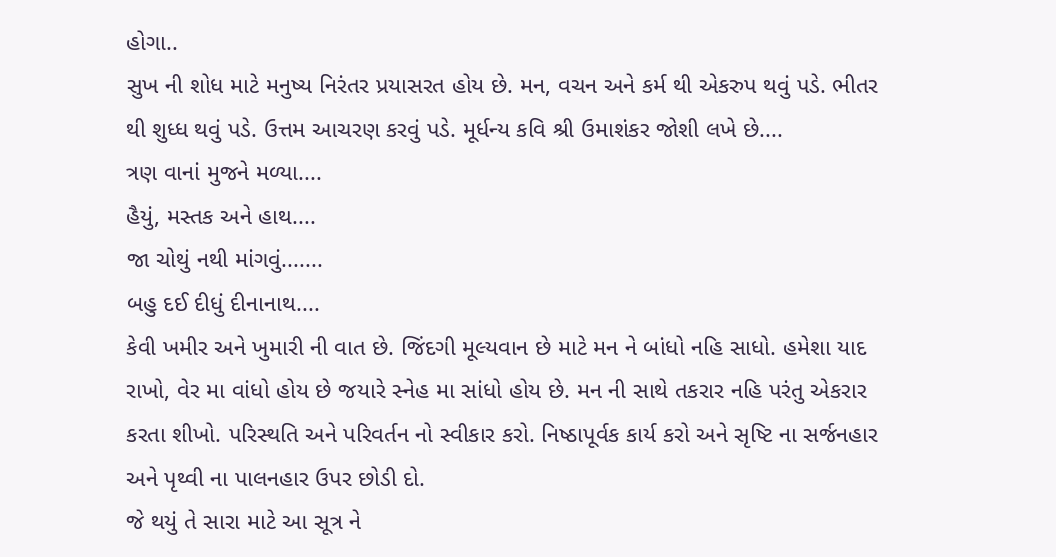હોગા..
સુખ ની શોધ માટે મનુષ્ય નિરંતર પ્રયાસરત હોય છે. મન, વચન અને કર્મ થી એકરુપ થવું પડે. ભીતર થી શુધ્ધ થવું પડે. ઉત્તમ આચરણ કરવું પડે. મૂર્ધન્ય કવિ શ્રી ઉમાશંકર જોશી લખે છે....
ત્રણ વાનાં મુજને મળ્યા....
હૈયું, મસ્તક અને હાથ....
જા ચોથું નથી માંગવું.......
બહુ દઈ દીધું દીનાનાથ....
કેવી ખમીર અને ખુમારી ની વાત છે. જિંદગી મૂલ્યવાન છે માટે મન ને બાંધો નહિ સાધો. હમેશા યાદ રાખો, વેર મા વાંધો હોય છે જયારે સ્નેહ મા સાંધો હોય છે. મન ની સાથે તકરાર નહિ પરંતુ એકરાર કરતા શીખો. પરિસ્થતિ અને પરિવર્તન નો સ્વીકાર કરો. નિષ્ઠાપૂર્વક કાર્ય કરો અને સૃષ્ટિ ના સર્જનહાર અને પૃથ્વી ના પાલનહાર ઉપર છોડી દો.
જે થયું તે સારા માટે આ સૂત્ર ને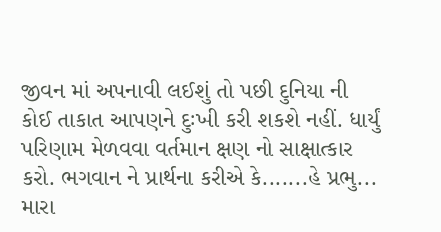જીવન માં અપનાવી લઈશું તો પછી દુનિયા ની કોઈ તાકાત આપણને દુઃખી કરી શકશે નહીં. ધાર્યું પરિણામ મેળવવા વર્તમાન ક્ષણ નો સાક્ષાત્કાર કરો. ભગવાન ને પ્રાર્થના કરીએ કે.......હે પ્રભુ...
મારા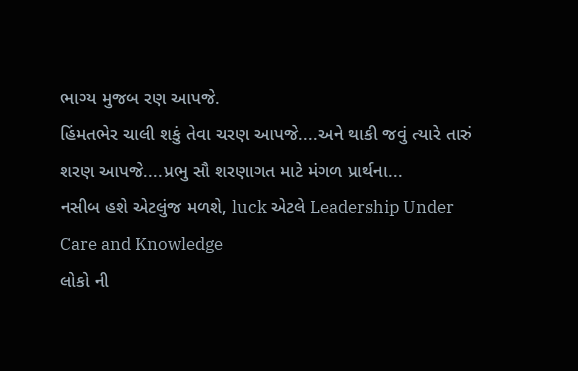ભાગ્ય મુજબ રણ આપજે.
હિંમતભેર ચાલી શકું તેવા ચરણ આપજે....અને થાકી જવું ત્યારે તારું શરણ આપજે....પ્રભુ સૌ શરણાગત માટે મંગળ પ્રાર્થના...
નસીબ હશે એટલુંજ મળશે, luck એટલે Leadership Under Care and Knowledge
લોકો ની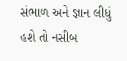સંભાળ અને જ્ઞાન લીધું હશે તો નસીબ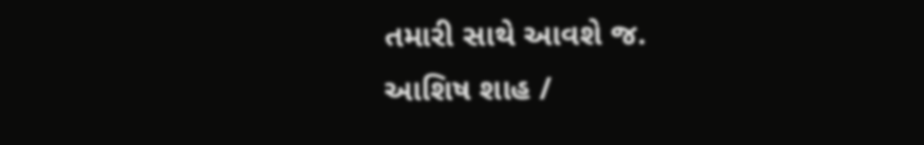તમારી સાથે આવશે જ.
આશિષ શાહ /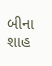બીના શાહ